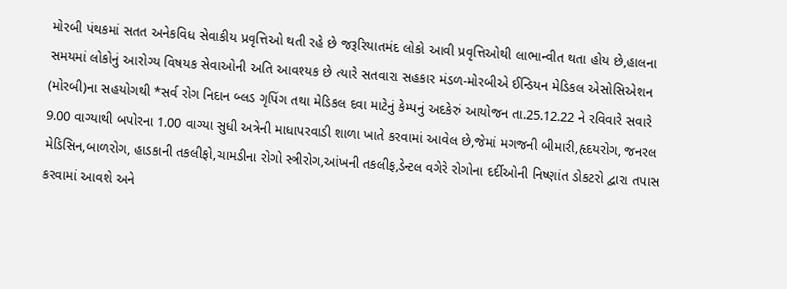મોરબી પંથકમાં સતત અનેકવિધ સેવાકીય પ્રવૃત્તિઓ થતી રહે છે જરૂરિયાતમંદ લોકો આવી પ્રવૃત્તિઓથી લાભાન્વીત થતા હોય છે,હાલના સમયમાં લોકોનું આરોગ્ય વિષયક સેવાઓની અતિ આવશ્યક છે ત્યારે સતવારા સહકાર મંડળ-મોરબીએ ઈન્ડિયન મેડિકલ એસોસિએશન (મોરબી)ના સહયોગથી *સર્વ રોગ નિદાન બ્લડ ગૃપિંગ તથા મેડિકલ દવા માટેનું કેમ્પનું અદકેરું આયોજન તા.25.12.22 ને રવિવારે સવારે 9.00 વાગ્યાથી બપોરના 1.00 વાગ્યા સુધી અત્રેની માધાપરવાડી શાળા ખાતે કરવામાં આવેલ છે,જેમાં મગજની બીમારી,હૃદયરોગ, જનરલ મેડિસિન,બાળરોગ, હાડકાની તકલીફો,ચામડીના રોગો સ્ત્રીરોગ,આંખની તકલીફ,ડેન્ટલ વગેરે રોગોના દર્દીઓની નિષ્ણાંત ડોકટરો દ્વારા તપાસ કરવામાં આવશે અને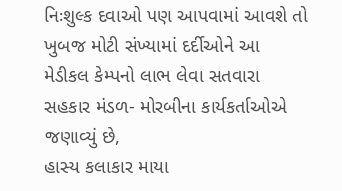નિઃશુલ્ક દવાઓ પણ આપવામાં આવશે તો ખુબજ મોટી સંખ્યામાં દર્દીઓને આ મેડીકલ કેમ્પનો લાભ લેવા સતવારા સહકાર મંડળ- મોરબીના કાર્યકર્તાઓએ જણાવ્યું છે,
હાસ્ય કલાકાર માયા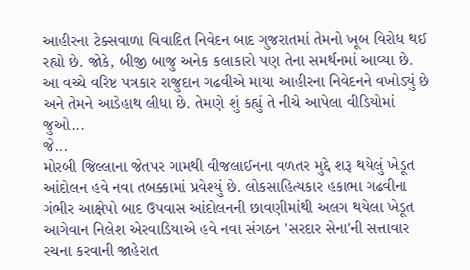આહીરના ટેક્સવાળા વિવાદિત નિવેદન બાદ ગુજરાતમાં તેમનો ખૂબ વિરોધ થઈ રહ્યો છે. જોકે, બીજી બાજુ અનેક કલાકારો પણ તેના સમર્થનમાં આવ્યા છે. આ વચ્ચે વરિષ્ટ પત્રકાર રાજુદાન ગઢવીએ માયા આહીરના નિવેદનને વખોડ્યું છે અને તેમને આડેહાથ લીધા છે. તેમણે શું કહ્યું તે નીચે આપેલા વીડિયોમાં જુઓ...
જે...
મોરબી જિલ્લાના જેતપર ગામથી વીજલાઈનના વળતર મુદ્દે શરૂ થયેલું ખેડૂત આંદોલન હવે નવા તબક્કામાં પ્રવેશ્યું છે. લોકસાહિત્યકાર હકાભા ગઢવીના ગંભીર આક્ષેપો બાદ ઉપવાસ આંદોલનની છાવણીમાંથી અલગ થયેલા ખેડૂત આગેવાન નિલેશ એરવાડિયાએ હવે નવા સંગઠન 'સરદાર સેના'ની સત્તાવાર રચના કરવાની જાહેરાત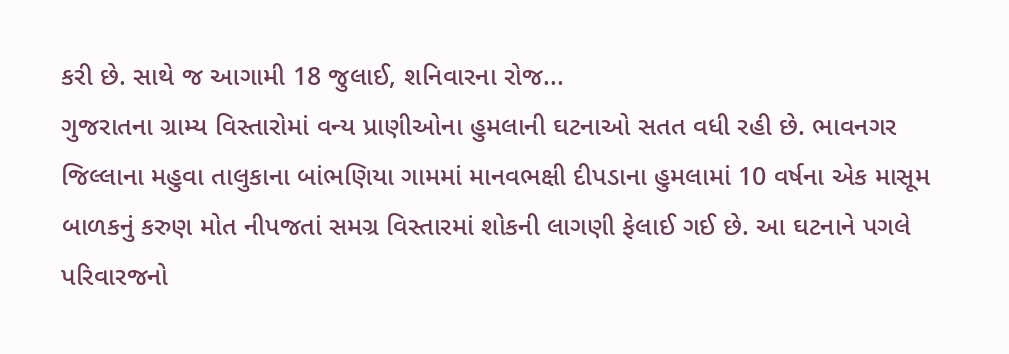કરી છે. સાથે જ આગામી 18 જુલાઈ, શનિવારના રોજ...
ગુજરાતના ગ્રામ્ય વિસ્તારોમાં વન્ય પ્રાણીઓના હુમલાની ઘટનાઓ સતત વધી રહી છે. ભાવનગર જિલ્લાના મહુવા તાલુકાના બાંભણિયા ગામમાં માનવભક્ષી દીપડાના હુમલામાં 10 વર્ષના એક માસૂમ બાળકનું કરુણ મોત નીપજતાં સમગ્ર વિસ્તારમાં શોકની લાગણી ફેલાઈ ગઈ છે. આ ઘટનાને પગલે પરિવારજનો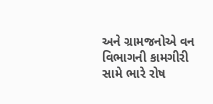અને ગ્રામજનોએ વન વિભાગની કામગીરી સામે ભારે રોષ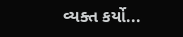વ્યક્ત કર્યો...